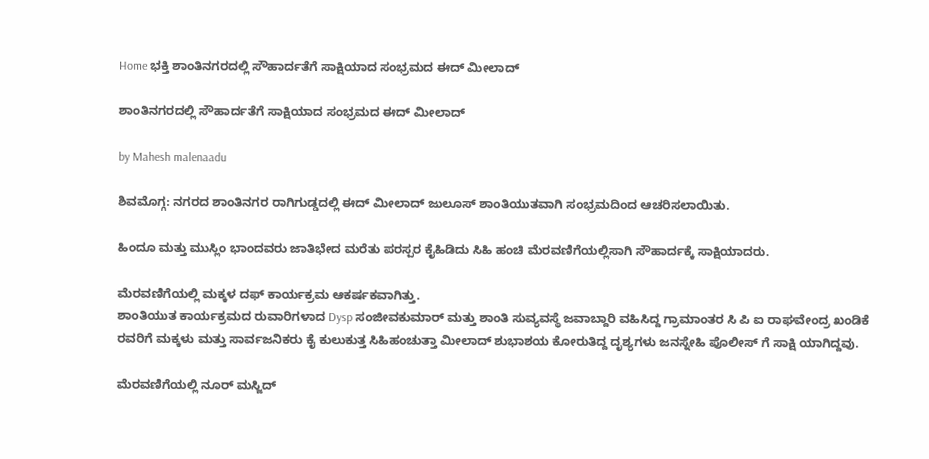Home ಭಕ್ತಿ ಶಾಂತಿನಗರದಲ್ಲಿ ಸೌಹಾರ್ದತೆಗೆ ಸಾಕ್ಷಿಯಾದ ಸಂಭ್ರಮದ ಈದ್ ಮೀಲಾದ್

ಶಾಂತಿನಗರದಲ್ಲಿ ಸೌಹಾರ್ದತೆಗೆ ಸಾಕ್ಷಿಯಾದ ಸಂಭ್ರಮದ ಈದ್ ಮೀಲಾದ್

by Mahesh malenaadu

ಶಿವಮೊಗ್ಗ: ನಗರದ ಶಾಂತಿನಗರ ರಾಗಿಗುಡ್ಡದಲ್ಲಿ ಈದ್ ಮೀಲಾದ್ ಜುಲೂಸ್ ಶಾಂತಿಯುತವಾಗಿ ಸಂಭ್ರಮದಿಂದ ಆಚರಿಸಲಾಯಿತು.

ಹಿಂದೂ ಮತ್ತು ಮುಸ್ಲಿಂ ಭಾಂದವರು ಜಾತಿಭೇದ ಮರೆತು ಪರಸ್ಪರ ಕೈಹಿಡಿದು ಸಿಹಿ ಹಂಚಿ ಮೆರವಣಿಗೆಯಲ್ಲಿಸಾಗಿ ಸೌಹಾರ್ದಕ್ಕೆ ಸಾಕ್ಷಿಯಾದರು.

ಮೆರವಣಿಗೆಯಲ್ಲಿ ಮಕ್ಕಳ ದಫ್ ಕಾರ್ಯಕ್ರಮ ಆಕರ್ಷಕವಾಗಿತ್ತು.
ಶಾಂತಿಯುತ ಕಾರ್ಯಕ್ರಮದ ರುವಾರಿಗಳಾದ Dysp ಸಂಜೀವಕುಮಾರ್ ಮತ್ತು ಶಾಂತಿ ಸುವ್ಯವಸ್ಥೆ ಜವಾಬ್ದಾರಿ ವಹಿಸಿದ್ದ ಗ್ರಾಮಾಂತರ ಸಿ ಪಿ ಐ ರಾಘವೇಂದ್ರ ಖಂಡಿಕೆ ರವರಿಗೆ ಮಕ್ಕಳು ಮತ್ತು ಸಾರ್ವಜನಿಕರು ಕೈ ಕುಲುಕುತ್ತ ಸಿಹಿಹಂಚುತ್ತಾ ಮೀಲಾದ್ ಶುಭಾಶಯ ಕೋರುತಿದ್ದ ದೃಶ್ಯಗಳು ಜನಸ್ನೇಹಿ ಪೊಲೀಸ್ ಗೆ ಸಾಕ್ಷಿ ಯಾಗಿದ್ದವು.

ಮೆರವಣಿಗೆಯಲ್ಲಿ ನೂರ್ ಮಸ್ಜಿದ್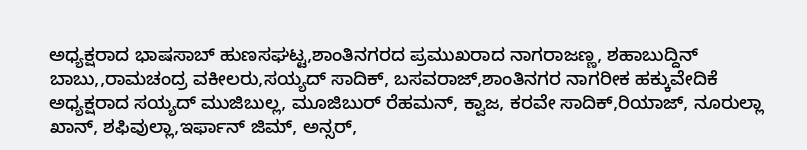ಅಧ್ಯಕ್ಷರಾದ ಭಾಷಸಾಬ್ ಹುಣಸಘಟ್ಟ,ಶಾಂತಿನಗರದ ಪ್ರಮುಖರಾದ ನಾಗರಾಜಣ್ಣ, ಶಹಾಬುದ್ದಿನ್ ಬಾಬು,,ರಾಮಚಂದ್ರ ವಕೀಲರು,ಸಯ್ಯದ್ ಸಾದಿಕ್, ಬಸವರಾಜ್,ಶಾಂತಿನಗರ ನಾಗರೀಕ ಹಕ್ಕುವೇದಿಕೆ ಅಧ್ಯಕ್ಷರಾದ ಸಯ್ಯದ್ ಮುಜಿಬುಲ್ಲ, ಮೂಜಿಬುರ್ ರೆಹಮನ್, ಕ್ವಾಜ, ಕರವೇ ಸಾದಿಕ್,ರಿಯಾಜ್, ನೂರುಲ್ಲಾ ಖಾನ್, ಶಫಿವುಲ್ಲಾ,ಇರ್ಫಾನ್ ಜಿಮ್, ಅನ್ಸರ್,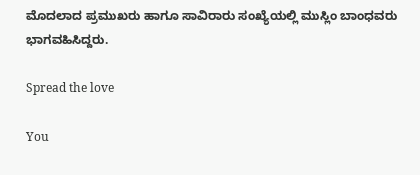ಮೊದಲಾದ ಪ್ರಮುಖರು ಹಾಗೂ ಸಾವಿರಾರು ಸಂಖ್ಯೆಯಲ್ಲಿ ಮುಸ್ಲಿಂ ಬಾಂಧವರು ಭಾಗವಹಿಸಿದ್ದರು.

Spread the love

You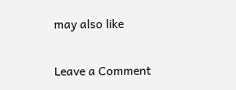may also like

Leave a Comment